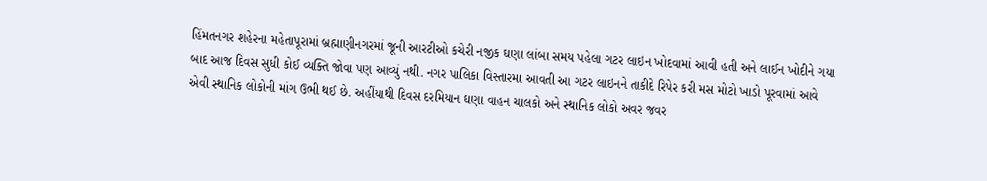હિંમતનગર શહેરના મહેતાપૂરામાં બ્રહ્માણીનગરમાં જૂની આરટીઓ કચેરી નજીક ઘણા લાંબા સમય પહેલા ગટર લાઇન ખોદવામાં આવી હતી અને લાઈન ખોદીને ગયા બાદ આજ દિવસ સુધી કોઈ વ્યક્તિ જોવા પણ આવ્યું નથી. નગર પાલિકા વિસ્તારમા આવતી આ ગટર લાઇનને તાકીદે રિપેર કરી મસ મોટો ખાડો પૂરવામાં આવે એવી સ્થાનિક લોકોની માંગ ઉભી થઈ છે. અહીંયાથી દિવસ દરમિયાન ઘણા વાહન ચાલકો અને સ્થાનિક લોકો અવર જવર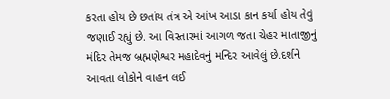કરતા હોય છે છતાંય તંત્ર એ આંખ આડા કાન કર્યા હોય તેવું જણાઈ રહ્યું છે. આ વિસ્તારમાં આગળ જતા ચેહર માતાજીનું મંદિર તેમજ બ્રહ્મણેશ્વર મહાદેવનું મન્દિર આવેલું છે.દર્શને આવતા લોકોને વાહન લઈ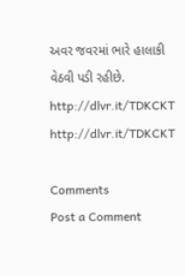અવર જવરમાં ભારે હાલાકી વેઠવી પડી રહીછે.
http://dlvr.it/TDKCKT
http://dlvr.it/TDKCKT

Comments
Post a Comment